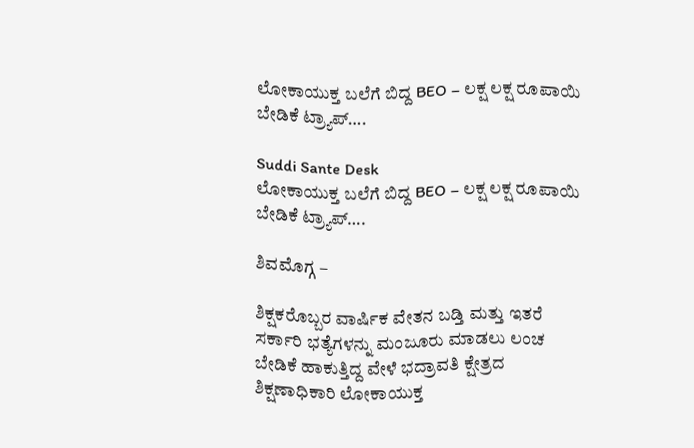ಲೋಕಾಯುಕ್ತ ಬಲೆಗೆ ಬಿದ್ದ BEO – ಲಕ್ಷ ಲಕ್ಷ ರೂಪಾಯಿ ಬೇಡಿಕೆ ಟ್ರ್ಯಾಪ್….

Suddi Sante Desk
ಲೋಕಾಯುಕ್ತ ಬಲೆಗೆ ಬಿದ್ದ BEO – ಲಕ್ಷ ಲಕ್ಷ ರೂಪಾಯಿ ಬೇಡಿಕೆ ಟ್ರ್ಯಾಪ್….

ಶಿವಮೊಗ್ಗ –

ಶಿಕ್ಷಕರೊಬ್ಬರ ವಾರ್ಷಿಕ ವೇತನ ಬಡ್ತಿ ಮತ್ತು ಇತರೆ ಸರ್ಕಾರಿ ಭತ್ಯೆಗಳನ್ನು ಮಂಜೂರು ಮಾಡಲು ಲಂಚ ಬೇಡಿಕೆ ಹಾಕುತ್ತಿದ್ದ ವೇಳೆ ಭದ್ರಾವತಿ ಕ್ಷೇತ್ರದ ಶಿಕ್ಷಣಾಧಿಕಾರಿ ಲೋಕಾಯುಕ್ತ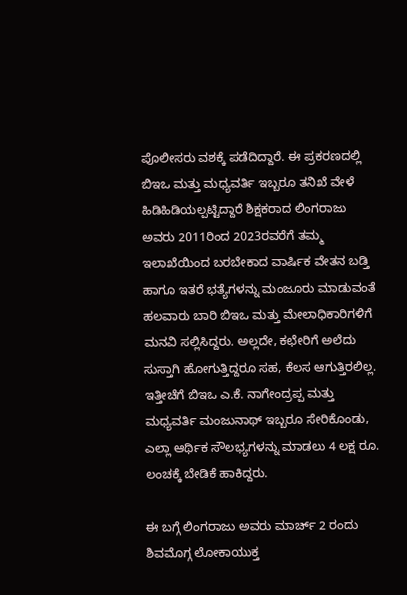ಪೊಲೀಸರು ವಶಕ್ಕೆ ಪಡೆದಿದ್ದಾರೆ. ಈ ಪ್ರಕರಣದಲ್ಲಿ ಬಿಇಒ ಮತ್ತು ಮಧ್ಯವರ್ತಿ ಇಬ್ಬರೂ ತನಿಖೆ ವೇಳೆ ಹಿಡಿಹಿಡಿಯಲ್ಪಟ್ಟಿದ್ದಾರೆ ಶಿಕ್ಷಕರಾದ ಲಿಂಗರಾಜು ಅವರು 2011ರಿಂದ 2023ರವರೆಗೆ ತಮ್ಮ ಇಲಾಖೆಯಿಂದ ಬರಬೇಕಾದ ವಾರ್ಷಿಕ ವೇತನ ಬಡ್ತಿ ಹಾಗೂ ಇತರೆ ಭತ್ಯೆಗಳನ್ನು ಮಂಜೂರು ಮಾಡುವಂತೆ ಹಲವಾರು ಬಾರಿ ಬಿಇಒ ಮತ್ತು ಮೇಲಾಧಿಕಾರಿಗಳಿಗೆ ಮನವಿ ಸಲ್ಲಿಸಿದ್ದರು. ಅಲ್ಲದೇ, ಕಛೇರಿಗೆ ಅಲೆದು ಸುಸ್ತಾಗಿ ಹೋಗುತ್ತಿದ್ದರೂ ಸಹ, ಕೆಲಸ ಆಗುತ್ತಿರಲಿಲ್ಲ. ಇತ್ತೀಚೆಗೆ ಬಿಇಒ ಎ.ಕೆ. ನಾಗೇಂದ್ರಪ್ಪ ಮತ್ತು ಮಧ್ಯವರ್ತಿ ಮಂಜುನಾಥ್ ಇಬ್ಬರೂ ಸೇರಿಕೊಂಡು, ಎಲ್ಲಾ ಆರ್ಥಿಕ ಸೌಲಭ್ಯಗಳನ್ನು ಮಾಡಲು 4 ಲಕ್ಷ ರೂ. ಲಂಚಕ್ಕೆ ಬೇಡಿಕೆ ಹಾಕಿದ್ದರು.

ಈ ಬಗ್ಗೆ ಲಿಂಗರಾಜು ಅವರು ಮಾರ್ಚ್ 2 ರಂದು ಶಿವಮೊಗ್ಗ ಲೋಕಾಯುಕ್ತ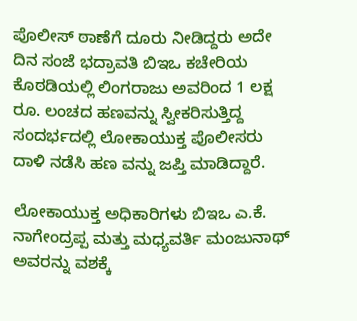ಪೊಲೀಸ್ ಠಾಣೆಗೆ ದೂರು ನೀಡಿದ್ದರು ಅದೇ ದಿನ ಸಂಜೆ ಭದ್ರಾವತಿ ಬಿಇಒ ಕಚೇರಿಯ ಕೊಠಡಿಯಲ್ಲಿ ಲಿಂಗರಾಜು ಅವರಿಂದ 1 ಲಕ್ಷ ರೂ. ಲಂಚದ ಹಣವನ್ನು ಸ್ವೀಕರಿಸುತ್ತಿದ್ದ ಸಂದರ್ಭದಲ್ಲಿ ಲೋಕಾಯುಕ್ತ ಪೊಲೀಸರು ದಾಳಿ ನಡೆಸಿ ಹಣ ವನ್ನು ಜಪ್ತಿ ಮಾಡಿದ್ದಾರೆ.

ಲೋಕಾಯುಕ್ತ ಅಧಿಕಾರಿಗಳು ಬಿಇಒ ಎ.ಕೆ. ನಾಗೇಂದ್ರಪ್ಪ ಮತ್ತು ಮಧ್ಯವರ್ತಿ ಮಂಜುನಾಥ್ ಅವರನ್ನು ವಶಕ್ಕೆ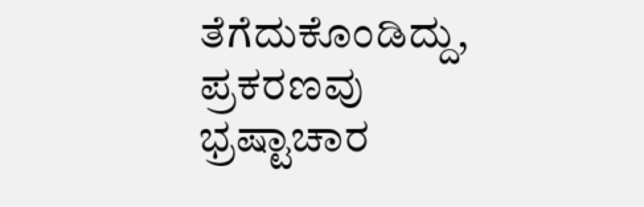ತೆಗೆದುಕೊಂಡಿದ್ದು, ಪ್ರಕರಣವು ಭ್ರಷ್ಟಾಚಾರ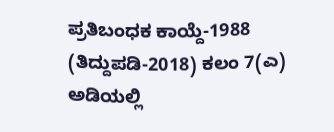ಪ್ರತಿಬಂಧಕ ಕಾಯ್ದೆ-1988 (ತಿದ್ದುಪಡಿ-2018) ಕಲಂ 7(ಎ) ಅಡಿಯಲ್ಲಿ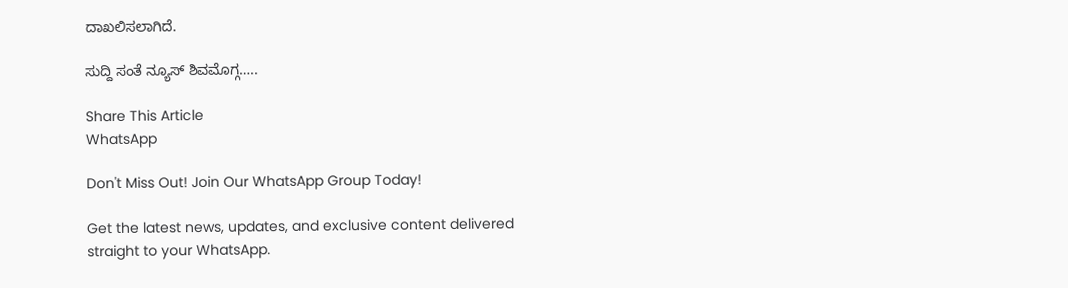ದಾಖಲಿಸಲಾಗಿದೆ.

ಸುದ್ದಿ ಸಂತೆ ನ್ಯೂಸ್ ಶಿವಮೊಗ್ಗ…..

Share This Article
WhatsApp

Don't Miss Out! Join Our WhatsApp Group Today!

Get the latest news, updates, and exclusive content delivered straight to your WhatsApp.